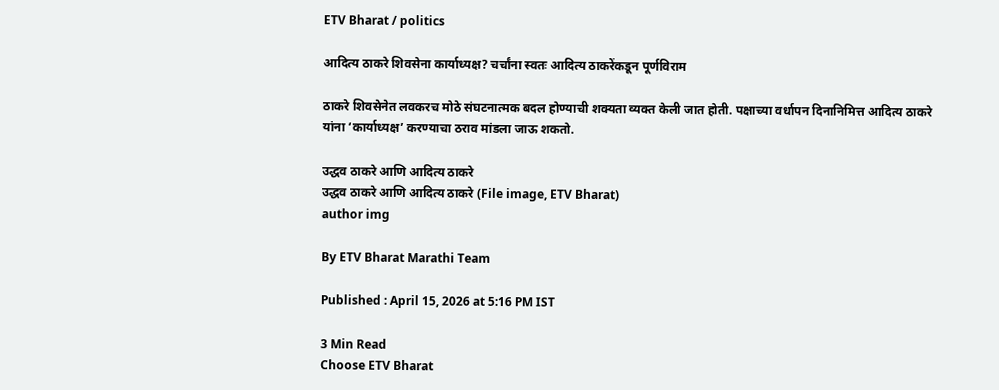ETV Bharat / politics

आदित्य ठाकरे शिवसेना कार्याध्यक्ष? चर्चांना स्वतः आदित्य ठाकरेंकडून पूर्णविराम

ठाकरे शिवसेनेत लवकरच मोठे संघटनात्मक बदल होण्याची शक्यता व्यक्त केली जात होती. पक्षाच्या वर्धापन दिनानिमित्त आदित्य ठाकरे यांना ‘कार्याध्यक्ष’ करण्याचा ठराव मांडला जाऊ शकतो.

उद्धव ठाकरे आणि आदित्य ठाकरे
उद्धव ठाकरे आणि आदित्य ठाकरे (File image, ETV Bharat)
author img

By ETV Bharat Marathi Team

Published : April 15, 2026 at 5:16 PM IST

3 Min Read
Choose ETV Bharat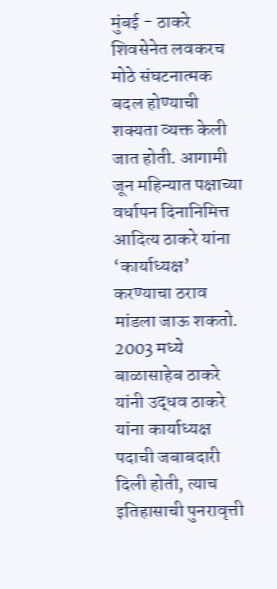मुंबई - ठाकरे शिवसेनेत लवकरच मोठे संघटनात्मक बदल होण्याची शक्यता व्यक्त केली जात होती. आगामी जून महिन्यात पक्षाच्या वर्धापन दिनानिमित्त आदित्य ठाकरे यांना ‘कार्याध्यक्ष’ करण्याचा ठराव मांडला जाऊ शकतो. 2003 मध्ये बाळासाहेब ठाकरे यांनी उद्धव ठाकरे यांना कार्याध्यक्ष पदाची जबाबदारी दिली होती, त्याच इतिहासाची पुनरावृत्ती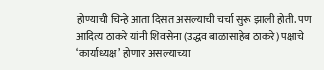होण्याची चिन्हे आता दिसत असल्याची चर्चा सुरू झाली होती. पण आदित्य ठाकरे यांनी शिवसेना (उद्धव बाळासाहेब ठाकरे) पक्षाचे ‘कार्याध्यक्ष’ होणार असल्याच्या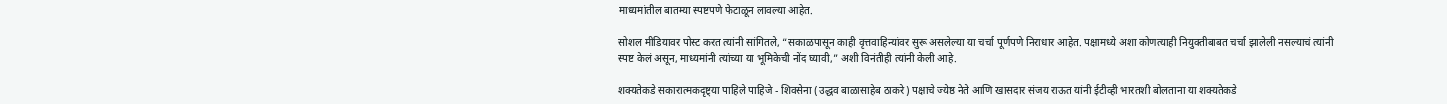माध्यमांतील बातम्या स्पष्टपणे फेटाळून लावल्या आहेत.

सोशल मीडियावर पोस्ट करत त्यांनी सांगितले, “सकाळपासून काही वृत्तवाहिन्यांवर सुरू असलेल्या या चर्चा पूर्णपणे निराधार आहेत. पक्षामध्ये अशा कोणत्याही नियुक्तीबाबत चर्चा झालेली नसल्याचं त्यांनी स्पष्ट केलं असून, माध्यमांनी त्यांच्या या भूमिकेची नोंद घ्यावी,” अशी विनंतीही त्यांनी केली आहे.

शक्यतेकडे सकारात्मकदृष्ट्या पाहिले पाहिजे - शिवसेना (उद्धव बाळासाहेब ठाकरे) पक्षाचे ज्येष्ठ नेते आणि खासदार संजय राऊत यांनी ईटीव्ही भारतशी बोलताना या शक्यतेकडे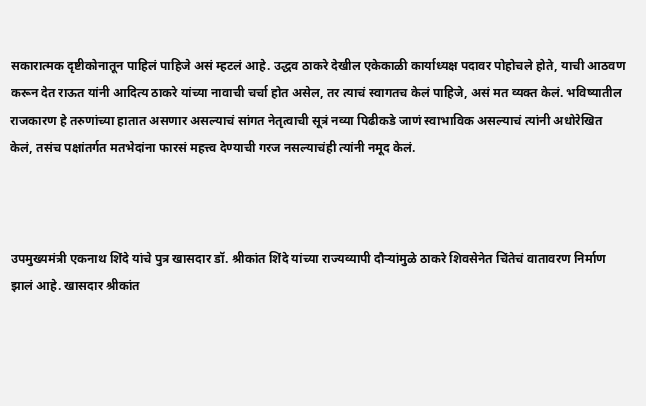सकारात्मक दृष्टीकोनातून पाहिलं पाहिजे असं म्हटलं आहे. उद्धव ठाकरे देखील एकेकाळी कार्याध्यक्ष पदावर पोहोचले होते, याची आठवण करून देत राऊत यांनी आदित्य ठाकरे यांच्या नावाची चर्चा होत असेल, तर त्याचं स्वागतच केलं पाहिजे, असं मत व्यक्त केलं. भविष्यातील राजकारण हे तरुणांच्या हातात असणार असल्याचं सांगत नेतृत्वाची सूत्रं नव्या पिढीकडे जाणं स्वाभाविक असल्याचं त्यांनी अधोरेखित केलं, तसंच पक्षांतर्गत मतभेदांना फारसं महत्त्व देण्याची गरज नसल्याचंही त्यांनी नमूद केलं.



उपमुख्यमंत्री एकनाथ शिंदे यांचे पुत्र खासदार डॉ. श्रीकांत शिंदे यांच्या राज्यव्यापी दौऱ्यांमुळे ठाकरे शिवसेनेत चिंतेचं वातावरण निर्माण झालं आहे. खासदार श्रीकांत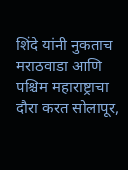शिंदे यांनी नुकताच मराठवाडा आणि पश्चिम महाराष्ट्राचा दौरा करत सोलापूर,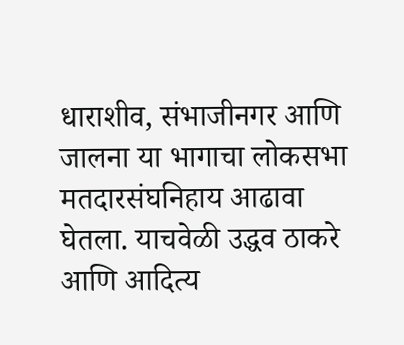धाराशीव, संभाजीनगर आणि जालना या भागाचा लोकसभा मतदारसंघनिहाय आढावा घेतला. याचवेळी उद्धव ठाकरे आणि आदित्य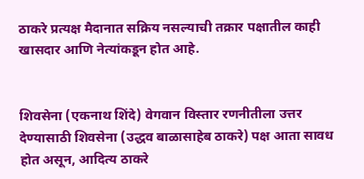ठाकरे प्रत्यक्ष मैदानात सक्रिय नसल्याची तक्रार पक्षातील काही खासदार आणि नेत्यांकडून होत आहे.


शिवसेना (एकनाथ शिंदे) वेगवान विस्तार रणनीतीला उत्तर देण्यासाठी शिवसेना (उद्धव बाळासाहेब ठाकरे) पक्ष आता सावध होत असून, आदित्य ठाकरे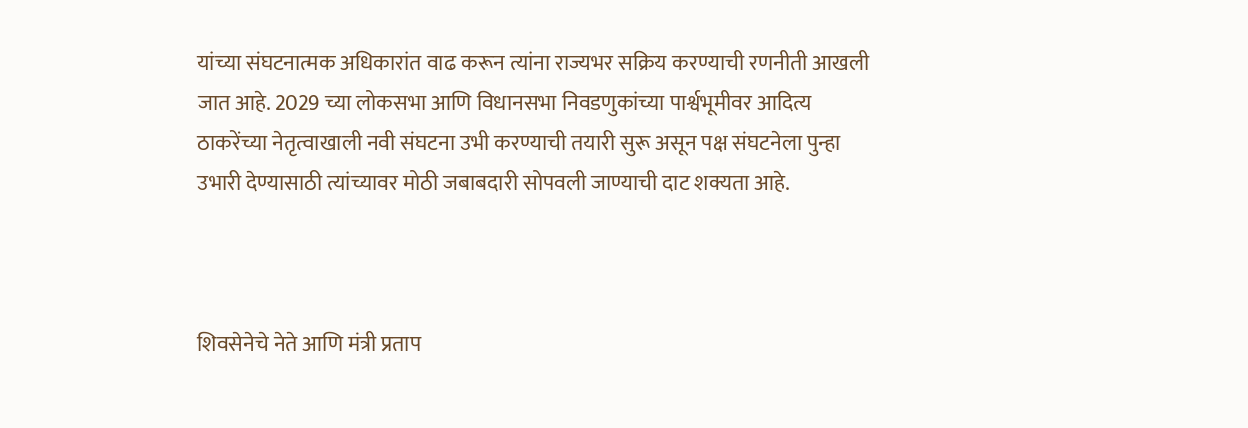यांच्या संघटनात्मक अधिकारांत वाढ करून त्यांना राज्यभर सक्रिय करण्याची रणनीती आखली जात आहे. 2029 च्या लोकसभा आणि विधानसभा निवडणुकांच्या पार्श्वभूमीवर आदित्य ठाकरेंच्या नेतृत्वाखाली नवी संघटना उभी करण्याची तयारी सुरू असून पक्ष संघटनेला पुन्हा उभारी देण्यासाठी त्यांच्यावर मोठी जबाबदारी सोपवली जाण्याची दाट शक्यता आहे.



शिवसेनेचे नेते आणि मंत्री प्रताप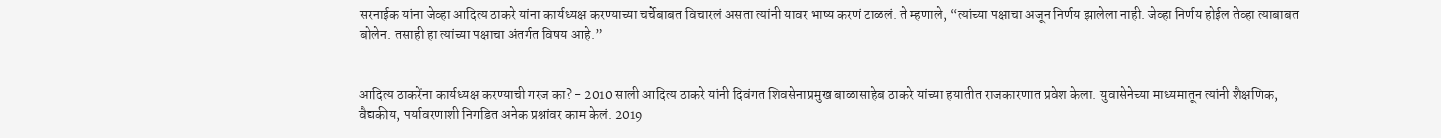सरनाईक यांना जेव्हा आदित्य ठाकरे यांना कार्यध्यक्ष करण्याच्या चर्चेबाबत विचारलं असता त्यांनी यावर भाष्य करणं टाळलं. ते म्हणाले, “त्यांच्या पक्षाचा अजून निर्णय झालेला नाही. जेव्हा निर्णय होईल तेव्हा त्याबाबत बोलेन. तसाही हा त्यांच्या पक्षाचा अंतर्गत विषय आहे.”


आदित्य ठाकरेंना कार्यध्यक्ष करण्याची गरज का? - 2010 साली आदित्य ठाकरे यांनी दिवंगत शिवसेनाप्रमुख बाळासाहेब ठाकरे यांच्या हयातीत राजकारणात प्रवेश केला. युवासेनेच्या माध्यमातून त्यांनी शैक्षणिक, वैद्यकीय, पर्यावरणाशी निगडित अनेक प्रश्नांवर काम केलं. 2019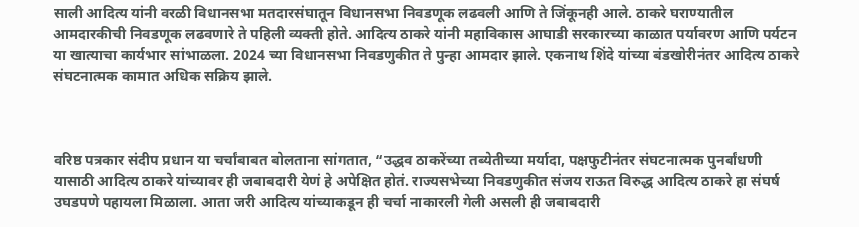साली आदित्य यांनी वरळी विधानसभा मतदारसंघातून विधानसभा निवडणूक लढवली आणि ते जिंकूनही आले. ठाकरे घराण्यातील आमदारकीची निवडणूक लढवणारे ते पहिली व्यक्ती होते. आदित्य ठाकरे यांनी महाविकास आघाडी सरकारच्या काळात पर्यावरण आणि पर्यटन या खात्याचा कार्यभार सांभाळला. 2024 च्या विधानसभा निवडणुकीत ते पुन्हा आमदार झाले. एकनाथ शिंदे यांच्या बंडखोरीनंतर आदित्य ठाकरे संघटनात्मक कामात अधिक सक्रिय झाले.



वरिष्ठ पत्रकार संदीप प्रधान या चर्चांबाबत बोलताना सांगतात, “उद्धव ठाकरेंच्या तब्येतीच्या मर्यादा, पक्षफुटीनंतर संघटनात्मक पुनर्बांधणी यासाठी आदित्य ठाकरे यांच्यावर ही जबाबदारी येणं हे अपेक्षित होतं. राज्यसभेच्या निवडणुकीत संजय राऊत विरुद्ध आदित्य ठाकरे हा संघर्ष उघडपणे पहायला मिळाला. आता जरी आदित्य यांच्याकडून ही चर्चा नाकारली गेली असली ही जबाबदारी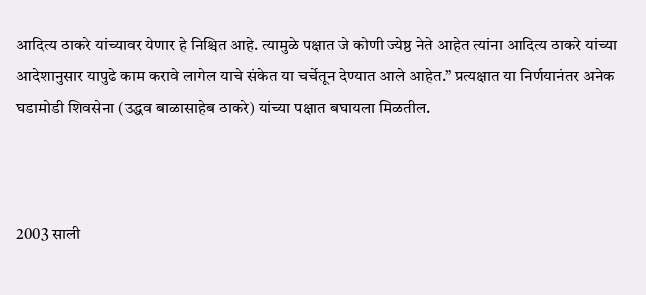आदित्य ठाकरे यांच्यावर येणार हे निश्चित आहे. त्यामुळे पक्षात जे कोणी ज्येष्ठ नेते आहेत त्यांना आदित्य ठाकरे यांच्या आदेशानुसार यापुढे काम करावे लागेल याचे संकेत या चर्चेतून देण्यात आले आहेत.” प्रत्यक्षात या निर्णयानंतर अनेक घडामोडी शिवसेना (उद्धव बाळासाहेब ठाकरे) यांच्या पक्षात बघायला मिळतील.



2003 साली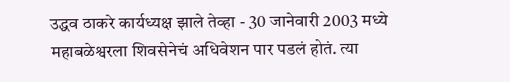उद्धव ठाकरे कार्यध्यक्ष झाले तेव्हा - 30 जानेवारी 2003 मध्ये महाबळेश्वरला शिवसेनेचं अधिवेशन पार पडलं होतं. त्या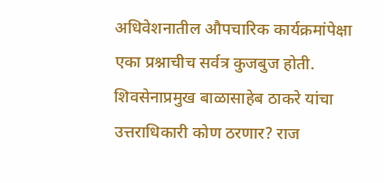अधिवेशनातील औपचारिक कार्यक्रमांपेक्षा एका प्रश्नाचीच सर्वत्र कुजबुज होती. शिवसेनाप्रमुख बाळासाहेब ठाकरे यांचा उत्तराधिकारी कोण ठरणार? राज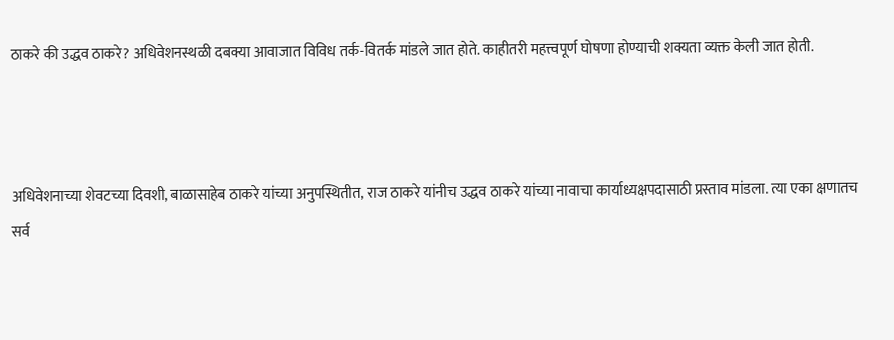ठाकरे की उद्धव ठाकरे? अधिवेशनस्थळी दबक्या आवाजात विविध तर्क-वितर्क मांडले जात होते. काहीतरी महत्त्वपूर्ण घोषणा होण्याची शक्यता व्यक्त केली जात होती.



अधिवेशनाच्या शेवटच्या दिवशी, बाळासाहेब ठाकरे यांच्या अनुपस्थितीत, राज ठाकरे यांनीच उद्धव ठाकरे यांच्या नावाचा कार्याध्यक्षपदासाठी प्रस्ताव मांडला. त्या एका क्षणातच सर्व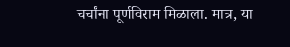चर्चांना पूर्णविराम मिळाला. मात्र, या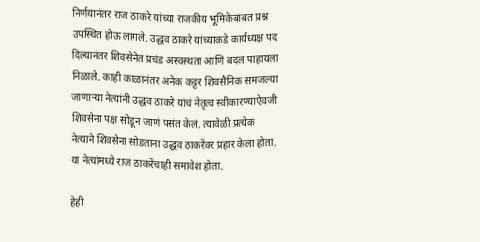निर्णयानंतर राज ठाकरे यांच्या राजकीय भूमिकेबाबत प्रश्न उपस्थित होऊ लागले. उद्धव ठाकरे यांच्याकडे कार्यध्यक्ष पद दिल्यानंतर शिवसेनेत प्रचंड अस्वस्थता आणि बदल पाहायला निळाले. काही काळानंतर अनेक कट्टर शिवसैनिक समजल्या जाणाऱ्या नेत्यांनी उद्धव ठाकरे यांचं नेतृत्व स्वीकारण्याऐवजी शिवसेना पक्ष सोडून जाणं पसंत केलं. त्यावेळी प्रत्येक नेत्याने शिवसेना सोडताना उद्धव ठाकरेंवर प्रहार केला होता. या नेत्यांमध्ये राज ठाकरेंचाही समावेश होता.

हेही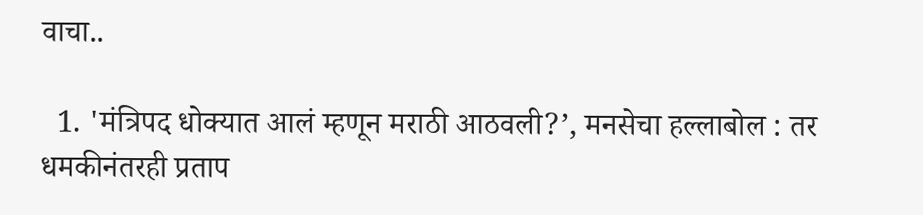वाचा..

  1. 'मंत्रिपद धोक्यात आलं म्हणून मराठी आठवली?’, मनसेचा हल्लाबोल : तर धमकीनंतरही प्रताप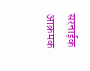सरनाईक आक्रमक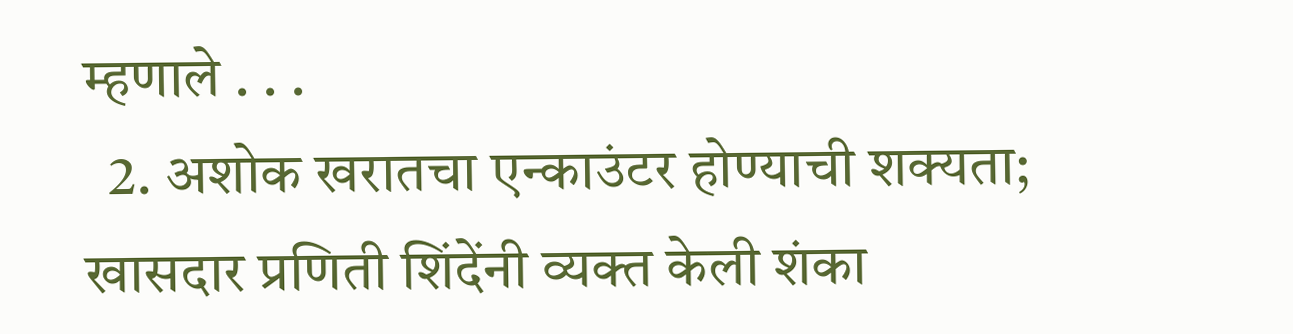म्हणाले . . .
  2. अशोक खरातचा एन्काउंटर होण्याची शक्यता; खासदार प्रणिती शिंदेंनी व्यक्त केली शंका